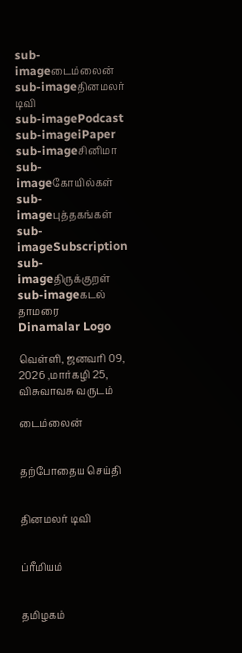sub-imageடைம்லைன்
sub-imageதினமலர் டிவி
sub-imagePodcast
sub-imageiPaper
sub-imageசினிமா
sub-imageகோயில்கள்
sub-imageபுத்தகங்கள்
sub-imageSubscription
sub-imageதிருக்குறள்
sub-imageகடல் தாமரை
Dinamalar Logo

வெள்ளி, ஜனவரி 09, 2026 ,மார்கழி 25, விசுவாவசு வருடம்

டைம்லைன்


தற்போதைய செய்தி


தினமலர் டிவி


ப்ரீமியம்


தமிழகம்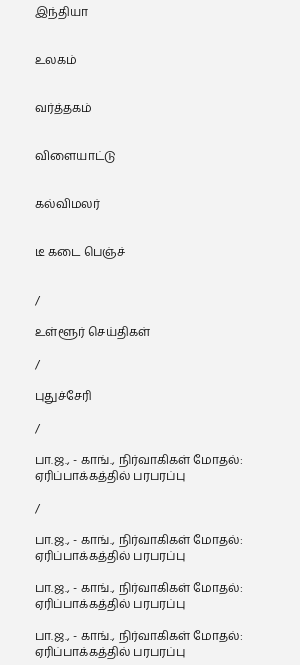இந்தியா


உலகம்


வர்த்தகம்


விளையாட்டு


கல்விமலர்


டீ கடை பெஞ்ச்


/

உள்ளூர் செய்திகள்

/

புதுச்சேரி

/

பா.ஜ., - காங்., நிர்வாகிகள் மோதல்: ஏரிப்பாக்கத்தில் பரபரப்பு

/

பா.ஜ., - காங்., நிர்வாகிகள் மோதல்: ஏரிப்பாக்கத்தில் பரபரப்பு

பா.ஜ., - காங்., நிர்வாகிகள் மோதல்: ஏரிப்பாக்கத்தில் பரபரப்பு

பா.ஜ., - காங்., நிர்வாகிகள் மோதல்: ஏரிப்பாக்கத்தில் பரபரப்பு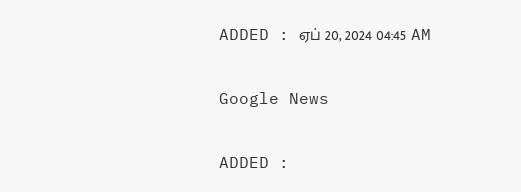ADDED : ஏப் 20, 2024 04:45 AM

Google News

ADDED :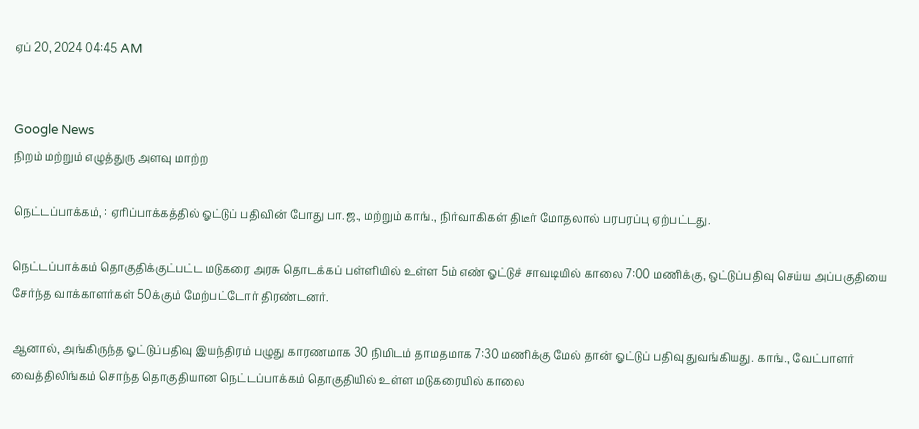ஏப் 20, 2024 04:45 AM


Google News
நிறம் மற்றும் எழுத்துரு அளவு மாற்ற

நெட்டப்பாக்கம், : ஏரிப்பாக்கத்தில் ஓட்டுப் பதிவின் போது பா.ஜ., மற்றும் காங்., நிர்வாகிகள் திடீர் மோதலால் பரபரப்பு ஏற்பட்டது.

நெட்டப்பாக்கம் தொகுதிக்குட்பட்ட மடுகரை அரசு தொடக்கப் பள்ளியில் உள்ள 5ம் எண் ஓட்டுச் சாவடியில் காலை 7:00 மணிக்கு, ஒட்டுப்பதிவு செய்ய அப்பகுதியை சேர்ந்த வாக்காளர்கள் 50க்கும் மேற்பட்டோர் திரண்டனர்.

ஆனால், அங்கிருந்த ஓட்டுப்பதிவு இயந்திரம் பழுது காரணமாக 30 நிமிடம் தாமதமாக 7:30 மணிக்கு மேல் தான் ஓட்டுப் பதிவு துவங்கியது. காங்., வேட்பாளர் வைத்திலிங்கம் சொந்த தொகுதியான நெட்டப்பாக்கம் தொகுதியில் உள்ள மடுகரையில் காலை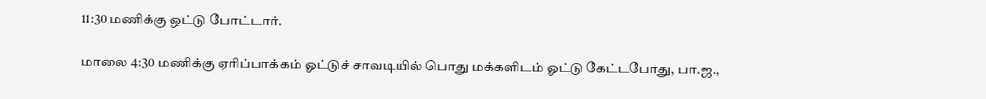11:30 மணிக்கு ஒட்டு போட்டார்.

மாலை 4:30 மணிக்கு ஏரிப்பாக்கம் ஓட்டுச் சாவடியில் பொது மக்களிடம் ஓட்டு கேட்டபோது, பா.ஜ.,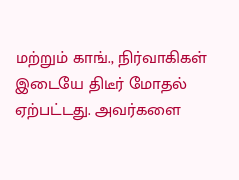மற்றும் காங்., நிர்வாகிகள் இடையே திடீர் மோதல் ஏற்பட்டது. அவர்களை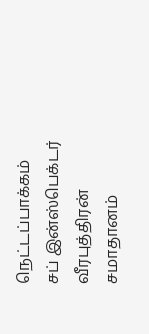நெட்டப்பாக்கம் சப் இன்ஸ்பெக்டர் வீரபுத்திரன் சமாதானம்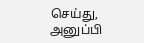செய்து, அனுப்பி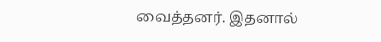வைத்தனர். இதனால்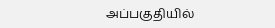அப்பகுதியில்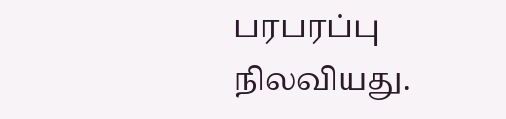பரபரப்பு நிலவியது.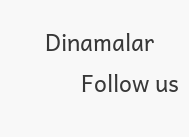Dinamalar
      Follow us